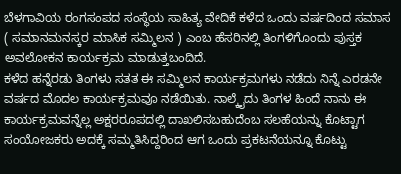ಬೆಳಗಾವಿಯ ರಂಗಸಂಪದ ಸಂಸ್ಥೆಯ ಸಾಹಿತ್ಯ ವೇದಿಕೆ ಕಳೆದ ಒಂದು ವರ್ಷದಿಂದ ಸಮಾಸ ( ಸಮಾನಮನಸ್ಕರ ಮಾಸಿಕ ಸಮ್ಮಿಲನ ) ಎಂಬ ಹೆಸರಿನಲ್ಲಿ ತಿಂಗಳಿಗೊಂದು ಪುಸ್ತಕ ಅವಲೋಕನ ಕಾರ್ಯಕ್ರಮ ಮಾಡುತ್ತಬಂದಿದೆ.
ಕಳೆದ ಹನ್ನೆರಡು ತಿಂಗಳು ಸತತ ಈ ಸಮ್ಮಿಲನ ಕಾರ್ಯಕ್ರಮಗಳು ನಡೆದು ನಿನ್ನೆ ಎರಡನೇ ವರ್ಷದ ಮೊದಲ ಕಾರ್ಯಕ್ರಮವೂ ನಡೆಯಿತು. ನಾಲ್ಕೈದು ತಿಂಗಳ ಹಿಂದೆ ನಾನು ಈ ಕಾರ್ಯಕ್ರಮವನ್ನೆಲ್ಲ ಅಕ್ಷರರೂಪದಲ್ಲಿ ದಾಖಲಿಸಬಹುದೆಂಬ ಸಲಹೆಯನ್ನು ಕೊಟ್ಟಾಗ ಸಂಯೋಜಕರು ಅದಕ್ಕೆ ಸಮ್ಮತಿಸಿದ್ದರಿಂದ ಆಗ ಒಂದು ಪ್ರಕಟನೆಯನ್ನೂ ಕೊಟ್ಟು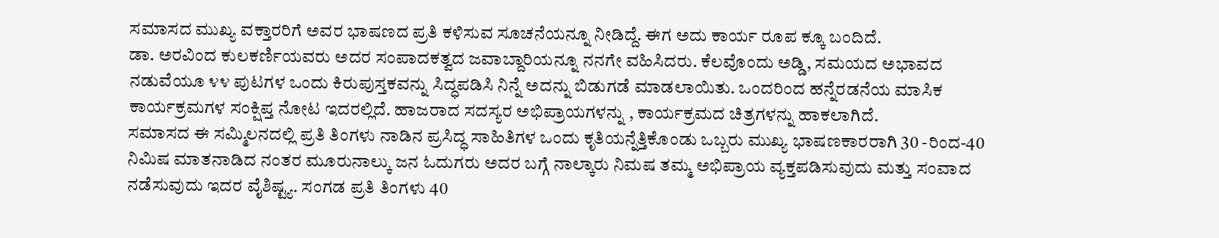ಸಮಾಸದ ಮುಖ್ಯ ವಕ್ತಾರರಿಗೆ ಅವರ ಭಾಷಣದ ಪ್ರತಿ ಕಳಿಸುವ ಸೂಚನೆಯನ್ನೂ ನೀಡಿದ್ದೆ. ಈಗ ಅದು ಕಾರ್ಯ ರೂಪ ಕ್ಕೂ ಬಂದಿದೆ.
ಡಾ. ಅರವಿಂದ ಕುಲಕರ್ಣಿಯವರು ಅದರ ಸಂಪಾದಕತ್ವದ ಜವಾಬ್ದಾರಿಯನ್ನೂ ನನಗೇ ವಹಿಸಿದರು. ಕೆಲವೊಂದು ಅಡ್ಡಿ, ಸಮಯದ ಅಭಾವದ ನಡುವೆಯೂ ೪೪ ಪುಟಗಳ ಒಂದು ಕಿರುಪುಸ್ತಕವನ್ನು ಸಿದ್ಧಪಡಿಸಿ ನಿನ್ನೆ ಅದನ್ನು ಬಿಡುಗಡೆ ಮಾಡಲಾಯಿತು. ಒಂದರಿಂದ ಹನ್ನೆರಡನೆಯ ಮಾಸಿಕ ಕಾರ್ಯಕ್ರಮಗಳ ಸಂಕ್ಷಿಪ್ತ ನೋಟ ಇದರಲ್ಲಿದೆ. ಹಾಜರಾದ ಸದಸ್ಯರ ಅಭಿಪ್ರಾಯಗಳನ್ನು , ಕಾರ್ಯಕ್ರಮದ ಚಿತ್ರಗಳನ್ನು ಹಾಕಲಾಗಿದೆ.
ಸಮಾಸದ ಈ ಸಮ್ಮಿಲನದಲ್ಲಿ ಪ್ರತಿ ತಿಂಗಳು ನಾಡಿನ ಪ್ರಸಿದ್ಧ ಸಾಹಿತಿಗಳ ಒಂದು ಕೃತಿಯನ್ನೆತ್ತಿಕೊಂಡು ಒಬ್ಬರು ಮುಖ್ಯ ಭಾಷಣಕಾರರಾಗಿ 30 -ರಿಂದ-40 ನಿಮಿಷ ಮಾತನಾಡಿದ ನಂತರ ಮೂರುನಾಲ್ಕು ಜನ ಓದುಗರು ಅದರ ಬಗ್ಗೆ ನಾಲ್ಕಾರು ನಿಮಷ ತಮ್ಮ ಅಭಿಪ್ರಾಯ ವ್ಯಕ್ತಪಡಿಸುವುದು ಮತ್ತು ಸಂವಾದ ನಡೆಸುವುದು ಇದರ ವೈಶಿಷ್ಟ್ಯ. ಸಂಗಡ ಪ್ರತಿ ತಿಂಗಳು 40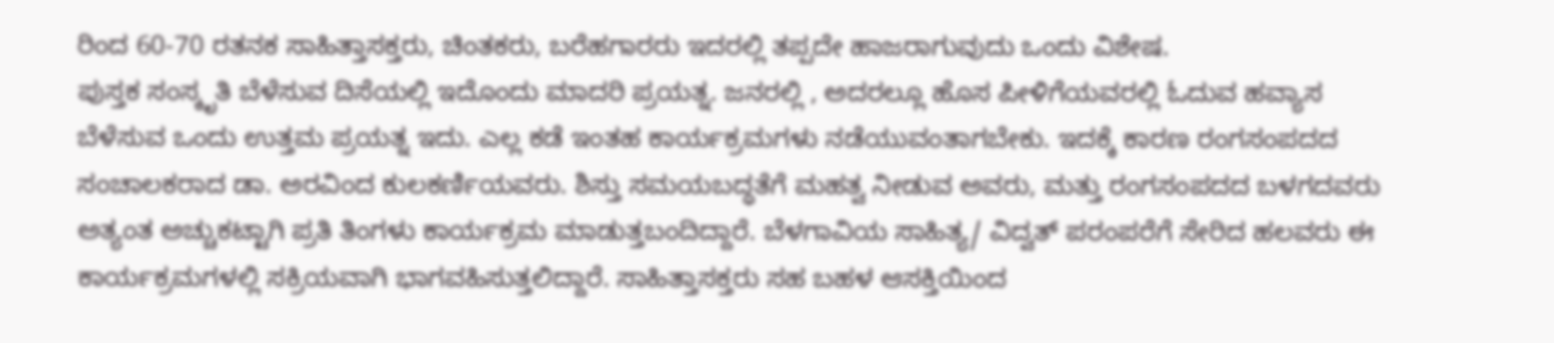ರಿಂದ 60-70 ರತನಕ ಸಾಹಿತ್ತಾಸಕ್ತರು, ಚಿಂತಕರು, ಬರೆಹಗಾರರು ಇದರಲ್ಲಿ ತಪ್ಪದೇ ಹಾಜರಾಗುವುದು ಒಂದು ವಿಶೇಷ.
ಪುಸ್ತಕ ಸಂಸ್ಕೃತಿ ಬೆಳೆಸುವ ದಿಸೆಯಲ್ಲಿ ಇದೊಂದು ಮಾದರಿ ಪ್ರಯತ್ನ. ಜನರಲ್ಲಿ , ಅದರಲ್ಲೂ ಹೊಸ ಪೀಳಿಗೆಯವರಲ್ಲಿ ಓದುವ ಹವ್ಯಾಸ ಬೆಳೆಸುವ ಒಂದು ಉತ್ತಮ ಪ್ರಯತ್ನ ಇದು. ಎಲ್ಲ ಕಡೆ ಇಂತಹ ಕಾರ್ಯಕ್ರಮಗಳು ನಡೆಯುವಂತಾಗಬೇಕು. ಇದಕ್ಕೆ ಕಾರಣ ರಂಗಸಂಪದದ ಸಂಚಾಲಕರಾದ ಡಾ. ಅರವಿಂದ ಕುಲಕರ್ಣಿಯವರು. ಶಿಸ್ತು ಸಮಯಬದ್ಧತೆಗೆ ಮಹತ್ವ ನೀಡುವ ಅವರು, ಮತ್ತು ರಂಗಸಂಪದದ ಬಳಗದವರು ಅತ್ಯಂತ ಅಚ್ಚುಕಟ್ಟಾಗಿ ಪ್ರತಿ ತಿಂಗಳು ಕಾರ್ಯಕ್ರಮ ಮಾಡುತ್ತಬಂದಿದ್ದಾರೆ. ಬೆಳಗಾವಿಯ ಸಾಹಿತ್ಯ/ ವಿದ್ವತ್ ಪರಂಪರೆಗೆ ಸೇರಿದ ಹಲವರು ಈ ಕಾರ್ಯಕ್ರಮಗಳಲ್ಲಿ ಸಕ್ರಿಯವಾಗಿ ಭಾಗವಹಿಸುತ್ತಲಿದ್ದಾರೆ. ಸಾಹಿತ್ತಾಸಕ್ತರು ಸಹ ಬಹಳ ಆಸಕ್ತಿಯಿಂದ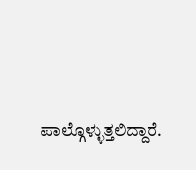ಪಾಲ್ಗೊಳ್ಳುತ್ತಲಿದ್ದಾರೆ.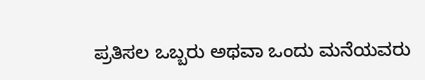ಪ್ರತಿಸಲ ಒಬ್ಬರು ಅಥವಾ ಒಂದು ಮನೆಯವರು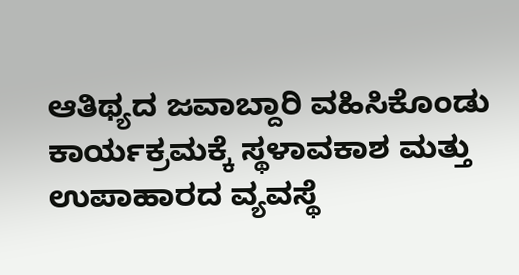ಆತಿಥ್ಯದ ಜವಾಬ್ದಾರಿ ವಹಿಸಿಕೊಂಡು ಕಾರ್ಯಕ್ರಮಕ್ಕೆ ಸ್ಥಳಾವಕಾಶ ಮತ್ತು ಉಪಾಹಾರದ ವ್ಯವಸ್ಥೆ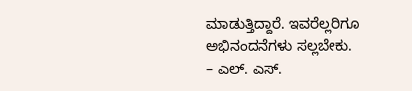ಮಾಡುತ್ತಿದ್ದಾರೆ. ಇವರೆಲ್ಲರಿಗೂ ಅಭಿನಂದನೆಗಳು ಸಲ್ಲಬೇಕು.
– ಎಲ್. ಎಸ್.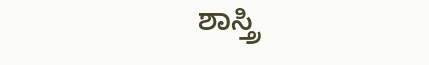ಶಾಸ್ತ್ರಿ